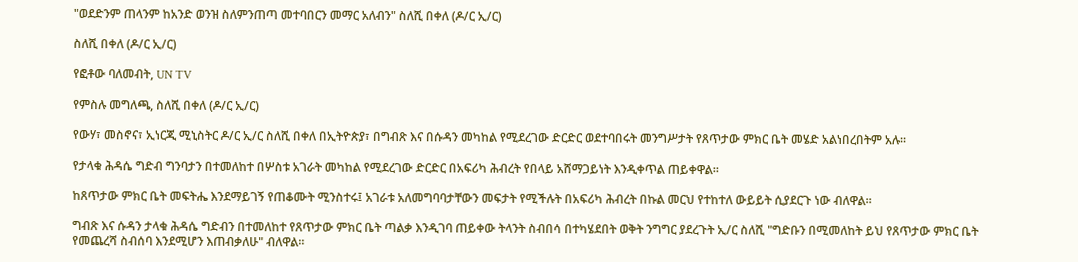"ወደድንም ጠላንም ከአንድ ወንዝ ስለምንጠጣ መተባበርን መማር አለብን" ስለሺ በቀለ (ዶ/ር ኢ/ር)

ስለሺ በቀለ (ዶ/ር ኢ/ር)

የፎቶው ባለመብት, UN TV

የምስሉ መግለጫ, ስለሺ በቀለ (ዶ/ር ኢ/ር)

የውሃ፣ መስኖና፣ ኢነርጂ ሚኒስትር ዶ/ር ኢ/ር ስለሺ በቀለ በኢትዮጵያ፣ በግብጽ እና በሱዳን መካከል የሚደረገው ድርድር ወደተባበሩት መንግሥታት የጸጥታው ምክር ቤት መሄድ አልነበረበትም አሉ።

የታላቁ ሕዳሴ ግድብ ግንባታን በተመለከተ በሦስቱ አገራት መካከል የሚደረገው ድርድር በአፍሪካ ሕብረት የበላይ አሸማጋይነት እንዲቀጥል ጠይቀዋል።

ከጸጥታው ምክር ቤት መፍትሔ እንደማይገኝ የጠቆሙት ሚንስተሩ፤ አገራቱ አለመግባባታቸውን መፍታት የሚችሉት በአፍሪካ ሕብረት በኩል መርህ የተከተለ ውይይት ሲያደርጉ ነው ብለዋል።

ግብጽ እና ሱዳን ታላቁ ሕዳሴ ግድብን በተመለከተ የጸጥታው ምክር ቤት ጣልቃ እንዲገባ ጠይቀው ትላንት ስብበሳ በተካሄደበት ወቅት ንግግር ያደረጉት ኢ/ር ስለሺ "ግድቡን በሚመለከት ይህ የጸጥታው ምክር ቤት የመጨረሻ ስብሰባ እንደሚሆን እጠብቃለሁ" ብለዋል።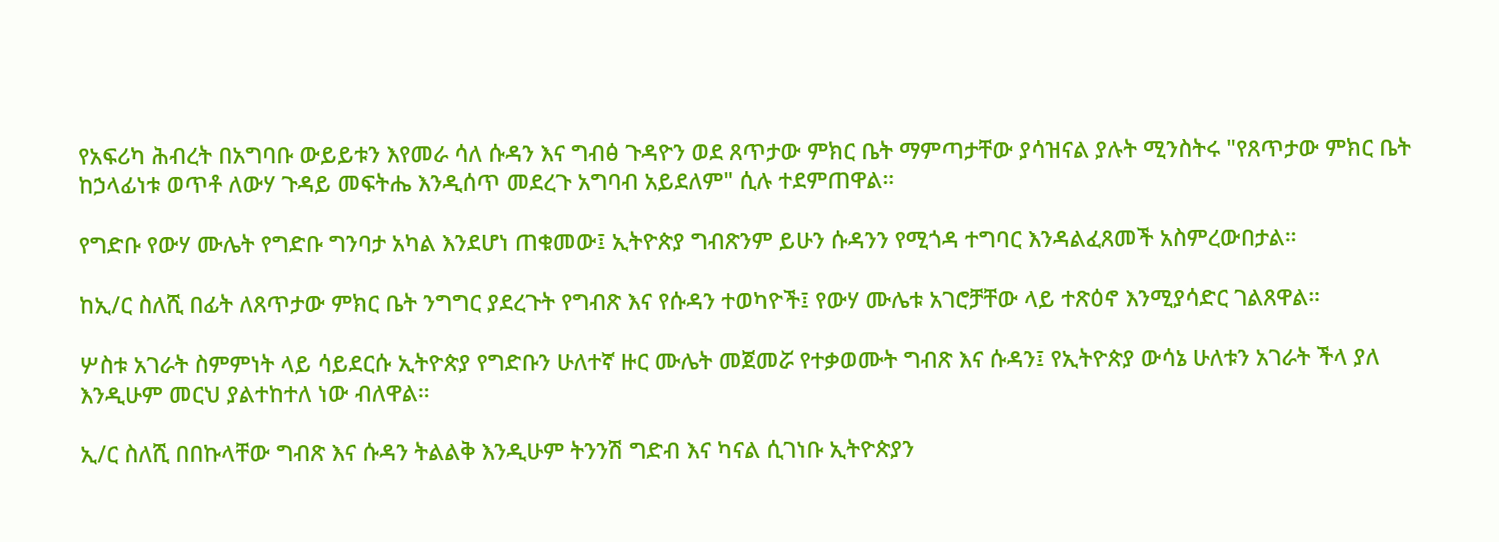የአፍሪካ ሕብረት በአግባቡ ውይይቱን እየመራ ሳለ ሱዳን እና ግብፅ ጉዳዮን ወደ ጸጥታው ምክር ቤት ማምጣታቸው ያሳዝናል ያሉት ሚንስትሩ "የጸጥታው ምክር ቤት ከኃላፊነቱ ወጥቶ ለውሃ ጉዳይ መፍትሔ እንዲሰጥ መደረጉ አግባብ አይደለም" ሲሉ ተደምጠዋል።

የግድቡ የውሃ ሙሌት የግድቡ ግንባታ አካል እንደሆነ ጠቁመው፤ ኢትዮጵያ ግብጽንም ይሁን ሱዳንን የሚጎዳ ተግባር እንዳልፈጸመች አስምረውበታል።

ከኢ/ር ስለሺ በፊት ለጸጥታው ምክር ቤት ንግግር ያደረጉት የግብጽ እና የሱዳን ተወካዮች፤ የውሃ ሙሌቱ አገሮቻቸው ላይ ተጽዕኖ እንሚያሳድር ገልጸዋል።

ሦስቱ አገራት ስምምነት ላይ ሳይደርሱ ኢትዮጵያ የግድቡን ሁለተኛ ዙር ሙሌት መጀመሯ የተቃወሙት ግብጽ እና ሱዳን፤ የኢትዮጵያ ውሳኔ ሁለቱን አገራት ችላ ያለ እንዲሁም መርህ ያልተከተለ ነው ብለዋል።

ኢ/ር ስለሺ በበኩላቸው ግብጽ እና ሱዳን ትልልቅ እንዲሁም ትንንሽ ግድብ እና ካናል ሲገነቡ ኢትዮጵያን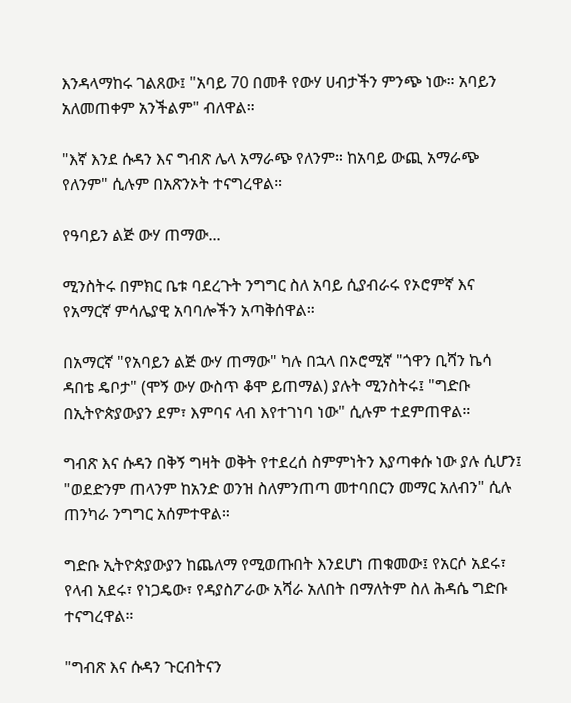እንዳላማከሩ ገልጸው፤ "አባይ 70 በመቶ የውሃ ሀብታችን ምንጭ ነው። አባይን አለመጠቀም አንችልም" ብለዋል።

"እኛ እንደ ሱዳን እና ግብጽ ሌላ አማራጭ የለንም። ከአባይ ውጪ አማራጭ የለንም" ሲሉም በአጽንኦት ተናግረዋል።

የዓባይን ልጅ ውሃ ጠማው...

ሚንስትሩ በምክር ቤቱ ባደረጉት ንግግር ስለ አባይ ሲያብራሩ የኦሮምኛ እና የአማርኛ ምሳሌያዊ አባባሎችን አጣቅሰዋል።

በአማርኛ "የአባይን ልጅ ውሃ ጠማው" ካሉ በኋላ በኦሮሚኛ "ጎዋን ቢሻን ኬሳ ዳበቴ ዴቦታ" (ሞኝ ውሃ ውስጥ ቆሞ ይጠማል) ያሉት ሚንስትሩ፤ "ግድቡ በኢትዮጵያውያን ደም፣ እምባና ላብ እየተገነባ ነው" ሲሉም ተደምጠዋል።

ግብጽ እና ሱዳን በቅኝ ግዛት ወቅት የተደረሰ ስምምነትን እያጣቀሱ ነው ያሉ ሲሆን፤ "ወደድንም ጠላንም ከአንድ ወንዝ ስለምንጠጣ መተባበርን መማር አለብን" ሲሉ ጠንካራ ንግግር አሰምተዋል።

ግድቡ ኢትዮጵያውያን ከጨለማ የሚወጡበት እንደሆነ ጠቁመው፤ የአርሶ አደሩ፣ የላብ አደሩ፣ የነጋዴው፣ የዳያስፖራው አሻራ አለበት በማለትም ስለ ሕዳሴ ግድቡ ተናግረዋል።

"ግብጽ እና ሱዳን ጉርብትናን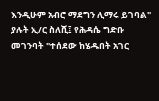እንዲሁም አብሮ ማደግን ሊማሩ ይገባል" ያሉት ኢ/ር ስለሺ፤ የሕዳሴ ግድቡ መገንባት "ተሰደው ከሄዱበት አገር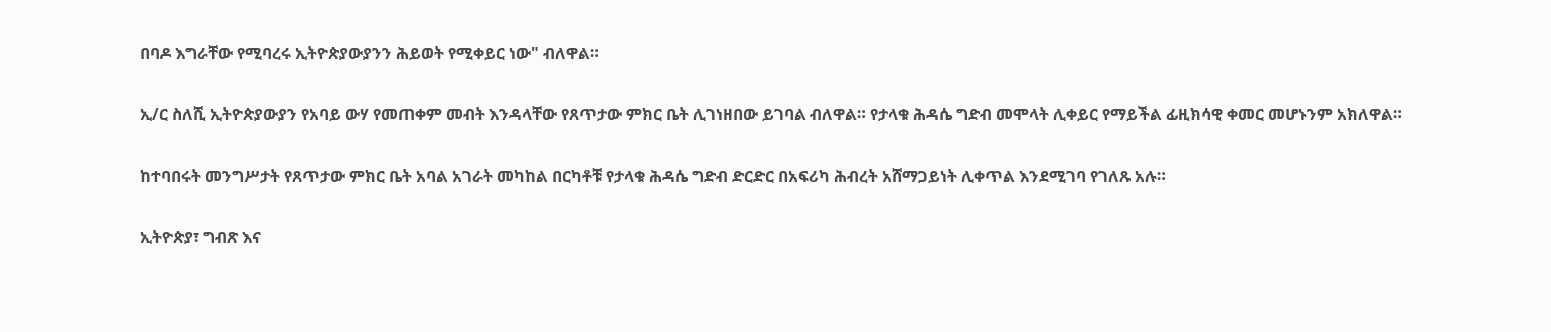በባዶ እግራቸው የሚባረሩ ኢትዮጵያውያንን ሕይወት የሚቀይር ነው" ብለዋል።

ኢ/ር ስለሺ ኢትዮጵያውያን የአባይ ውሃ የመጠቀም መብት እንዳላቸው የጸጥታው ምክር ቤት ሊገነዘበው ይገባል ብለዋል። የታላቁ ሕዳሴ ግድብ መሞላት ሊቀይር የማይችል ፊዚክሳዊ ቀመር መሆኑንም አክለዋል።

ከተባበሩት መንግሥታት የጸጥታው ምክር ቤት አባል አገራት መካከል በርካቶቹ የታላቁ ሕዳሴ ግድብ ድርድር በአፍሪካ ሕብረት አሸማጋይነት ሊቀጥል እንደሚገባ የገለጹ አሉ።

ኢትዮጵያ፣ ግብጽ እና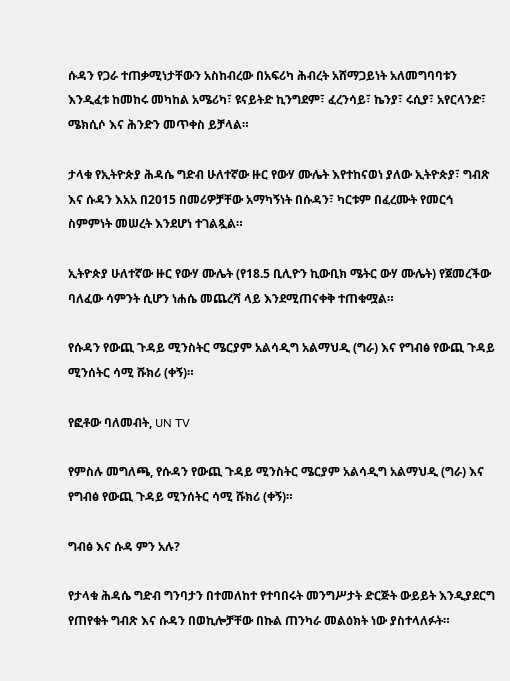ሱዳን የጋራ ተጠቃሚነታቸውን አስከብረው በአፍሪካ ሕብረት አሸማጋይነት አለመግባባቱን እንዲፈቱ ከመከሩ መካከል አሜሪካ፣ ዩናይትድ ኪንግደም፣ ፈረንሳይ፣ ኬንያ፣ ሩሲያ፣ አየርላንድ፣ ሜክሲሶ እና ሕንድን መጥቀስ ይቻላል።

ታላቁ የኢትዮጵያ ሕዳሴ ግድብ ሁለተኛው ዙር የውሃ ሙሌት እየተከናወነ ያለው ኢትዮጵያ፣ ግብጽ እና ሱዳን እአአ በ2015 በመሪዎቻቸው አማካኝነት በሱዳን፣ ካርቱም በፈረሙት የመርኅ ስምምነት መሠረት እንደሆነ ተገልጿል።

ኢትዮጵያ ሁለተኛው ዙር የውሃ ሙሌት (የ18.5 ቢሊዮን ኪውቢክ ሜትር ውሃ ሙሌት) የጀመረችው ባለፈው ሳምንት ሲሆን ነሐሴ መጨረሻ ላይ እንደሚጠናቀቅ ተጠቁሟል።

የሱዳን የውጪ ጉዳይ ሚንስትር ሜርያም አልሳዲግ አልማህዲ (ግራ) እና የግብፅ የውጪ ጉዳይ ሚንሰትር ሳሚ ሹክሪ (ቀኝ)።

የፎቶው ባለመብት, UN TV

የምስሉ መግለጫ, የሱዳን የውጪ ጉዳይ ሚንስትር ሜርያም አልሳዲግ አልማህዲ (ግራ) እና የግብፅ የውጪ ጉዳይ ሚንሰትር ሳሚ ሹክሪ (ቀኝ)።

ግብፅ እና ሱዳ ምን አሉ?

የታላቁ ሕዳሴ ግድብ ግንባታን በተመለከተ የተባበሩት መንግሥታት ድርጅት ውይይት እንዲያደርግ የጠየቁት ግብጽ እና ሱዳን በወኪሎቻቸው በኩል ጠንካራ መልዕክት ነው ያስተላለፉት።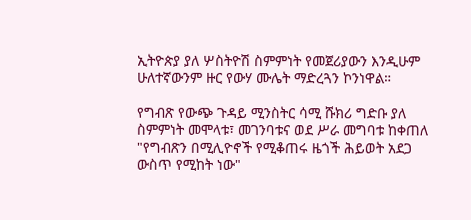ኢትዮጵያ ያለ ሦስትዮሽ ስምምነት የመጀሪያውን እንዲሁም ሁለተኛውንም ዙር የውሃ ሙሌት ማድረጓን ኮንነዋል።

የግብጽ የውጭ ጉዳይ ሚንስትር ሳሚ ሹክሪ ግድቡ ያለ ስምምነት መሞላቱ፣ መገንባቱና ወደ ሥራ መግባቱ ከቀጠለ "የግብጽን በሚሊዮኖች የሚቆጠሩ ዜጎች ሕይወት አደጋ ውስጥ የሚከት ነው"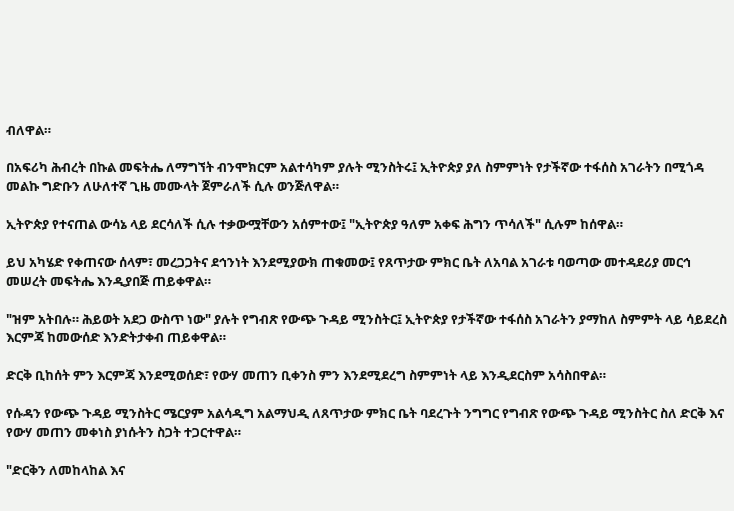ብለዋል።

በአፍሪካ ሕብረት በኩል መፍትሔ ለማግኘት ብንሞክርም አልተሳካም ያሉት ሚንስትሩ፤ ኢትዮጵያ ያለ ስምምነት የታችኛው ተፋሰስ አገራትን በሚጎዳ መልኩ ግድቡን ለሁለተኛ ጊዜ መሙላት ጀምራለች ሲሉ ወንጅለዋል።

ኢትዮጵያ የተናጠል ውሳኔ ላይ ደርሳለች ሲሉ ተቃውሟቸውን አሰምተው፤ "ኢትዮጵያ ዓለም አቀፍ ሕግን ጥሳለች" ሲሉም ከሰዋል።

ይህ አካሄድ የቀጠናው ሰላም፣ መረጋጋትና ደኅንነት እንደሚያውክ ጠቁመው፤ የጸጥታው ምክር ቤት ለአባል አገራቱ ባወጣው መተዳደሪያ መርኅ መሠረት መፍትሔ እንዲያበጅ ጠይቀዋል።

"ዝም አትበሉ። ሕይወት አደጋ ውስጥ ነው" ያሉት የግብጽ የውጭ ጉዳይ ሚንስትር፤ ኢትዮጵያ የታችኛው ተፋሰስ አገራትን ያማከለ ስምምት ላይ ሳይደረስ እርምጃ ከመውሰድ እንድትታቀብ ጠይቀዋል።

ድርቅ ቢከሰት ምን እርምጃ እንደሚወሰድ፣ የውሃ መጠን ቢቀንስ ምን እንደሚደረግ ስምምነት ላይ እንዲደርስም አሳስበዋል።

የሱዳን የውጭ ጉዳይ ሚንስትር ሜርያም አልሳዲግ አልማህዲ ለጸጥታው ምክር ቤት ባደረጉት ንግግር የግብጽ የውጭ ጉዳይ ሚንስትር ስለ ድርቅ እና የውሃ መጠን መቀነስ ያነሱትን ስጋት ተጋርተዋል።

"ድርቅን ለመከላከል እና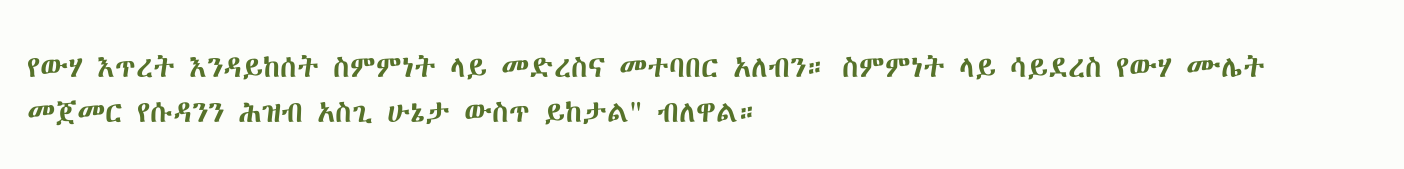የውሃ እጥረት እንዳይከሰት ስምምነት ላይ መድረስና መተባበር አለብን። ስምምነት ላይ ሳይደረስ የውሃ ሙሌት መጀመር የሱዳንን ሕዝብ አስጊ ሁኔታ ውስጥ ይከታል" ብለዋል።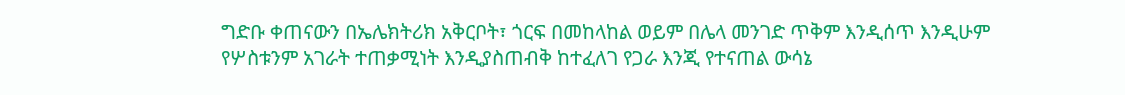ግድቡ ቀጠናውን በኤሌክትሪክ አቅርቦት፣ ጎርፍ በመከላከል ወይም በሌላ መንገድ ጥቅም እንዲሰጥ እንዲሁም የሦስቱንም አገራት ተጠቃሚነት እንዲያስጠብቅ ከተፈለገ የጋራ እንጂ የተናጠል ውሳኔ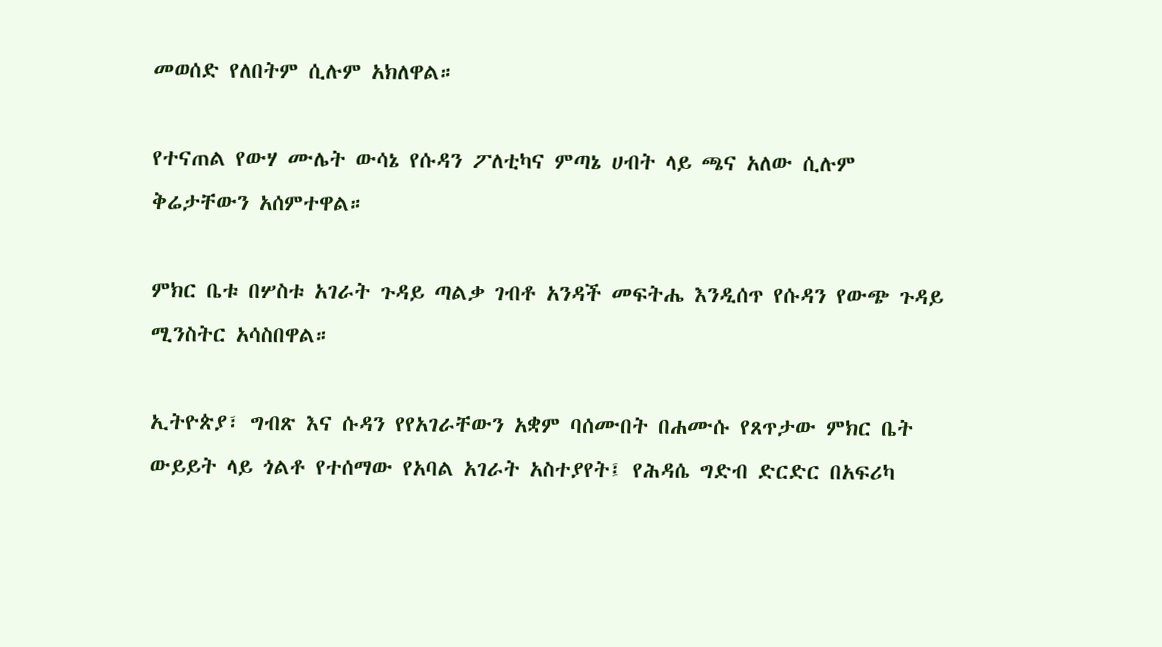መወሰድ የለበትም ሲሉም አክለዋል።

የተናጠል የውሃ ሙሌት ውሳኔ የሱዳን ፖለቲካና ምጣኔ ሀብት ላይ ጫና አለው ሲሉም ቅሬታቸውን አሰምተዋል።

ምክር ቤቱ በሦስቱ አገራት ጉዳይ ጣልቃ ገብቶ አንዳች መፍትሔ እንዲሰጥ የሱዳን የውጭ ጉዳይ ሚንስትር አሳስበዋል።

ኢትዮጵያ፣ ግብጽ እና ሱዳን የየአገራቸውን አቋም ባሰሙበት በሐሙሱ የጸጥታው ምክር ቤት ውይይት ላይ ጎልቶ የተሰማው የአባል አገራት አስተያየት፤ የሕዳሴ ግድብ ድርድር በአፍሪካ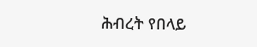ሕብረት የበላይ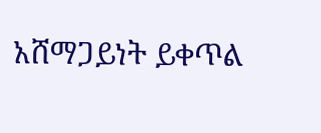አሸማጋይነት ይቀጥል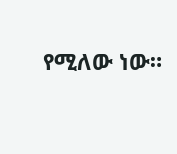የሚለው ነው።